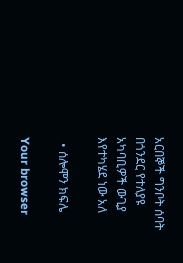አርበኞች ግንቦት ሰባት በጎንደር የተለያዩ አካባቢዎች ውጊያ እየተካሄደ ነው አለ

  • ሰሎሞን ክፍሌ

Your browser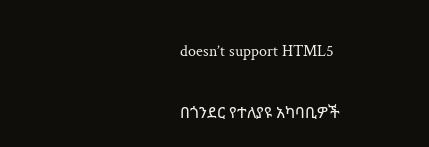doesn’t support HTML5

በጎንደር የተለያዩ አካባቢዎች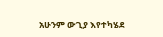አሁንም ውጊያ እየተካሄደ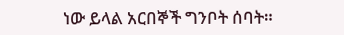ነው ይላል አርበኞች ግንቦት ሰባት።